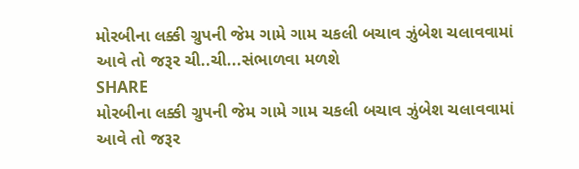મોરબીના લક્કી ગ્રુપની જેમ ગામે ગામ ચકલી બચાવ ઝુંબેશ ચલાવવામાં આવે તો જરૂર ચી..ચી...સંભાળવા મળશે
SHARE
મોરબીના લક્કી ગ્રુપની જેમ ગામે ગામ ચકલી બચાવ ઝુંબેશ ચલાવવામાં આવે તો જરૂર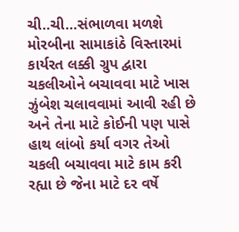ચી..ચી...સંભાળવા મળશે
મોરબીના સામાકાંઠે વિસ્તારમાં કાર્યરત લક્કી ગ્રુપ દ્વારા ચકલીઓને બચાવવા માટે ખાસ ઝુંબેશ ચલાવવામાં આવી રહી છે અને તેના માટે કોઈની પણ પાસે હાથ લાંબો કર્યા વગર તેઓ ચકલી બચાવવા માટે કામ કરી રહ્યા છે જેના માટે દર વર્ષે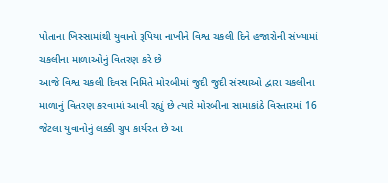પોતાના ખિસ્સામાંથી યુવાનો રૂપિયા નાખીને વિશ્વ ચકલી દિને હજારોની સંખ્યામાં ચકલીના માળાઓનું વિતરણ કરે છે
આજે વિશ્વ ચકલી દિવસ નિમિતે મોરબીમાં જુદી જુદી સંસ્થાઓ દ્વારા ચકલીના માળાનું વિતરણ કરવામાં આવી રહ્યું છે ત્યારે મોરબીના સામાકાંઠે વિસ્તારમાં 16 જેટલા યુવાનોનું લક્કી ગ્રુપ કાર્યરત છે આ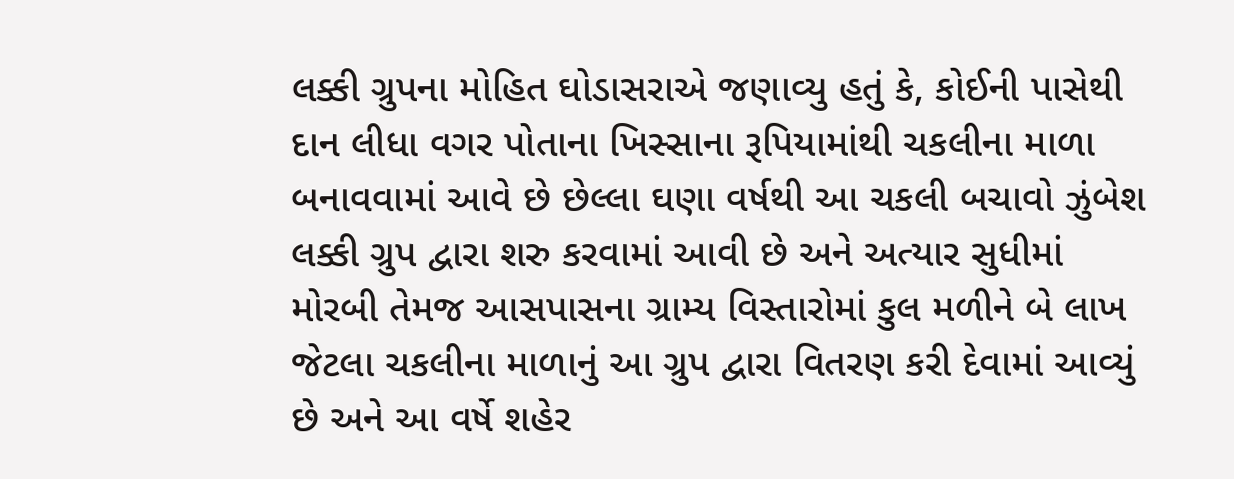લક્કી ગ્રુપના મોહિત ઘોડાસરાએ જણાવ્યુ હતું કે, કોઈની પાસેથી દાન લીધા વગર પોતાના ખિસ્સાના રૂપિયામાંથી ચકલીના માળા બનાવવામાં આવે છે છેલ્લા ઘણા વર્ષથી આ ચકલી બચાવો ઝુંબેશ લક્કી ગ્રુપ દ્વારા શરુ કરવામાં આવી છે અને અત્યાર સુધીમાં મોરબી તેમજ આસપાસના ગ્રામ્ય વિસ્તારોમાં કુલ મળીને બે લાખ જેટલા ચકલીના માળાનું આ ગ્રુપ દ્વારા વિતરણ કરી દેવામાં આવ્યું છે અને આ વર્ષે શહેર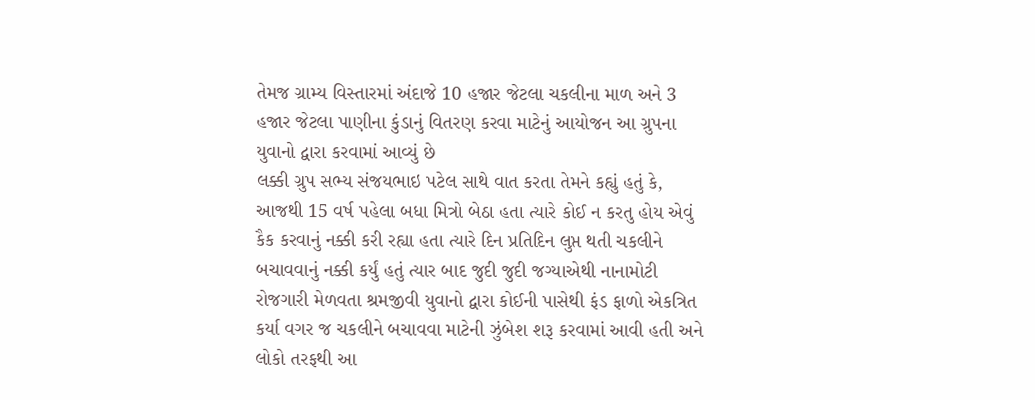તેમજ ગ્રામ્ય વિસ્તારમાં અંદાજે 10 હજાર જેટલા ચકલીના માળ અને 3 હજાર જેટલા પાણીના કુંડાનું વિતરણ કરવા માટેનું આયોજન આ ગ્રુપના યુવાનો દ્વારા કરવામાં આવ્યું છે
લક્કી ગ્રુપ સભ્ય સંજયભાઇ પટેલ સાથે વાત કરતા તેમને કહ્યું હતું કે, આજથી 15 વર્ષ પહેલા બધા મિત્રો બેઠા હતા ત્યારે કોઈ ન કરતુ હોય એવું કૈક કરવાનું નક્કી કરી રહ્યા હતા ત્યારે દિન પ્રતિદિન લુપ્ત થતી ચકલીને બચાવવાનું નક્કી કર્યું હતું ત્યાર બાદ જુદી જુદી જગ્યાએથી નાનામોટી રોજગારી મેળવતા શ્રમજીવી યુવાનો દ્વારા કોઈની પાસેથી ફંડ ફાળો એકત્રિત કર્યા વગર જ ચકલીને બચાવવા માટેની ઝુંબેશ શરૂ કરવામાં આવી હતી અને લોકો તરફથી આ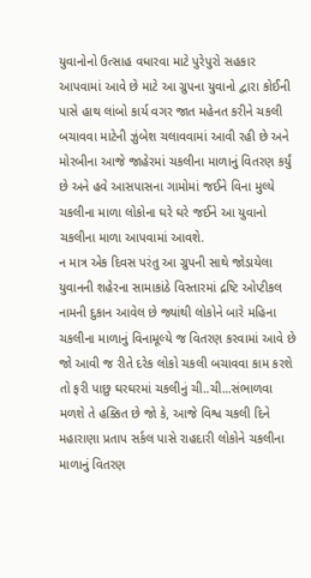યુવાનોનો ઉત્સાહ વધારવા માટે પુરેપુરો સહકાર આપવામાં આવે છે માટે આ ગ્રુપના યુવાનો દ્વારા કોઈની પાસે હાથ લાંબો કાર્ય વગર જાત મહેનત કરીને ચકલી બચાવવા માટેની ઝુંબેશ ચલાવવામાં આવી રહી છે અને મોરબીના આજે જાહેરમાં ચકલીના માળાનું વિતરણ કર્યું છે અને હવે આસપાસના ગામોમાં જઈને વિના મુલ્યે ચકલીના માળા લોકોના ઘરે ઘરે જઈને આ યુવાનો ચકલીના માળા આપવામાં આવશે.
ન માત્ર એક દિવસ પરંતુ આ ગ્રુપની સાથે જોડાયેલા યુવાનની શહેરના સામાકાંઠે વિસ્તારમાં દ્રષ્ટિ ઓપ્ટીકલ નામની દુકાન આવેલ છે જ્યાંથી લોકોને બારે મહિના ચકલીના માળાનું વિનામૂલ્યે જ વિતરણ કરવામાં આવે છે જો આવી જ રીતે દરેક લોકો ચકલી બચાવવા કામ કરશે તો ફરી પાછુ ઘરઘરમાં ચકલીનું ચી..ચી...સંભાળવા મળશે તે હક્કિત છે જો કે, આજે વિશ્વ ચકલી દિને મહારાણા પ્રતાપ સર્કલ પાસે રાહદારી લોકોને ચકલીના માળાનું વિતરણ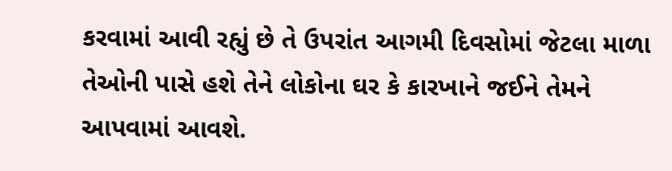કરવામાં આવી રહ્યું છે તે ઉપરાંત આગમી દિવસોમાં જેટલા માળા તેઓની પાસે હશે તેને લોકોના ઘર કે કારખાને જઈને તેમને આપવામાં આવશે.